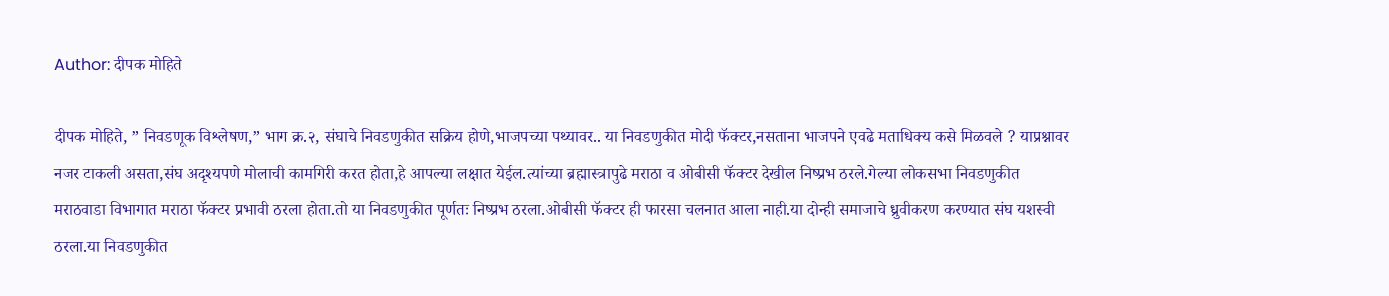Author: दीपक मोहिते

दीपक मोहिते, ” निवडणूक विश्लेषण,” भाग क्र.२, संघाचे निवडणुकीत सक्रिय होणे,भाजपच्या पथ्यावर.. या निवडणुकीत मोदी फॅक्टर,नसताना भाजपने एवढे मताधिक्य कसे मिळवले ? याप्रश्नावर नजर टाकली असता,संघ अदृश्यपणे मोलाची कामगिरी करत होता,हे आपल्या लक्षात येईल.त्यांच्या ब्रह्मास्त्रापुढे मराठा व ओबीसी फॅक्टर देखील निष्प्रभ ठरले.गेल्या लोकसभा निवडणुकीत मराठवाडा विभागात मराठा फॅक्टर प्रभावी ठरला होता.तो या निवडणुकीत पूर्णतः निष्प्रभ ठरला.ओबीसी फॅक्टर ही फारसा चलनात आला नाही.या दोन्ही समाजाचे ध्रुवीकरण करण्यात संघ यशस्वी ठरला.या निवडणुकीत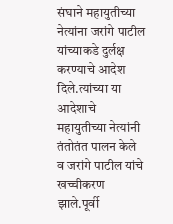संघाने महायुतीच्या नेत्यांना जरांगे पाटील यांच्याकडे दुर्लक्ष करण्याचे आदेश दिले.त्यांच्या या आदेशाचे महायुतीच्या नेत्यांनी तंतोतंत पालन केले व जरांगे पाटील यांचे खच्चीकरण झाले.पूर्वी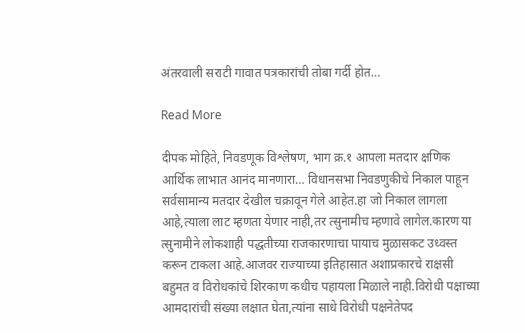अंतरवाली सराटी गावात पत्रकारांची तोबा गर्दी होत…

Read More

दीपक मोहिते, निवडणूक विश्लेषण, भाग क्र.१ आपला मतदार क्षणिक आर्थिक लाभात आनंद मानणारा… विधानसभा निवडणुकीचे निकाल पाहून सर्वसामान्य मतदार देखील चक्रावून गेले आहेत.हा जो निकाल लागला आहे,त्याला लाट म्हणता येणार नाही,तर त्सुनामीच म्हणावे लागेल.कारण या त्सुनामीने लोकशाही पद्धतीच्या राजकारणाचा पायाच मुळासकट उध्वस्त करून टाकला आहे.आजवर राज्याच्या इतिहासात अशाप्रकारचे राक्षसी बहुमत व विरोधकांचे शिरकाण कधीच पहायला मिळाले नाही.विरोधी पक्षाच्या आमदारांची संख्या लक्षात घेता,त्यांना साधे विरोधी पक्षनेतेपद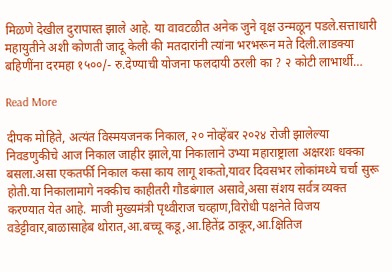मिळणे देखील दुरापास्त झाले आहे. या वावटळीत अनेक जुने वृक्ष उन्मळून पडले.सत्ताधारी महायुतीने अशी कोणती जादू केली की मतदारांनी त्यांना भरभरून मते दिली.लाडक्या बहिणींना दरमहा १५००/- रु.देण्याची योजना फलदायी ठरली का ? २ कोटी लाभार्थी…

Read More

दीपक मोहिते, अत्यंत विस्मयजनक निकाल, २० नोव्हेंबर २०२४ रोजी झालेल्या निवडणुकीचे आज निकाल जाहीर झाले,या निकालाने उभ्या महाराष्ट्राला अक्षरशः धक्का बसला.असा एकतर्फी निकाल कसा काय लागू शकतो,यावर दिवसभर लोकांमध्ये चर्चा सुरू होती.या निकालामागे नक्कीच काहीतरी गौडबंगाल असावे,असा संशय सर्वत्र व्यक्त करण्यात येत आहे. माजी मुख्यमंत्री पृथ्वीराज चव्हाण,विरोधी पक्षनेते विजय वडेट्टीवार,बाळासाहेब थोरात,आ.बच्चू कडू,आ.हितेंद्र ठाकूर,आ.क्षितिज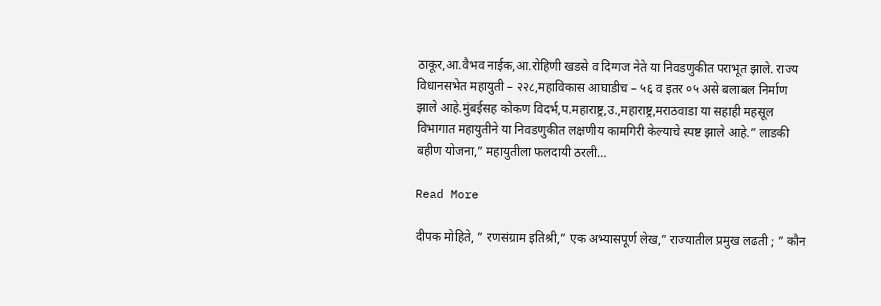ठाकूर,आ.वैभव नाईक,आ.रोहिणी खडसे व दिग्गज नेते या निवडणुकीत पराभूत झाले. राज्य विधानसभेत महायुती – २२८,महाविकास आघाडीच – ५६ व इतर ०५ असे बलाबल निर्माण झाले आहे.मुंबईसह कोकण विदर्भ,प.महाराष्ट्र,उ.,महाराष्ट्र,मराठवाडा या सहाही महसूल विभागात महायुतीने या निवडणुकीत लक्षणीय कामगिरी केल्याचे स्पष्ट झाले आहे.” लाडकी बहीण योजना,” महायुतीला फलदायी ठरली…

Read More

दीपक मोहिते, ” रणसंग्राम इतिश्री,” एक अभ्यासपूर्ण लेख,” राज्यातील प्रमुख लढती ; ” कौन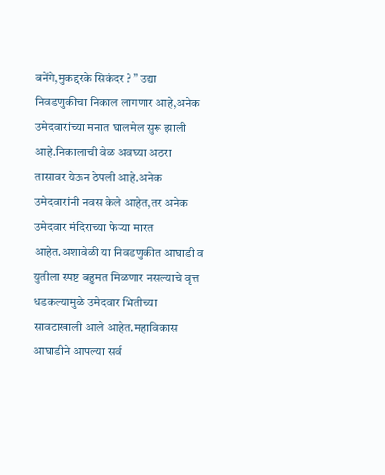बनेंगे,मुकद्दरके सिकंदर ? ” उद्या निवडणुकीचा निकाल लागणार आहे,अनेक उमेदवारांच्या मनात घालमेल सुरू झाली आहे.निकालाची वेळ अवघ्या अठरा तासावर येऊन ठेपली आहे.अनेक उमेदवारांनी नवस केले आहेत,तर अनेक उमेदवार मंदिराच्या फेऱ्या मारत आहेत.अशावेळी या निवडणुकीत आघाडी व युतीला स्पष्ट बहुमत मिळणार नसल्याचे वृत्त धडकल्यामुळे उमेदवार भितीच्या सावटाखाली आले आहेत.महाविकास आघाडीने आपल्या सर्व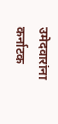उमेदवारांना कर्नाटक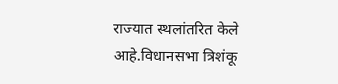राज्यात स्थलांतरित केले आहे.विधानसभा त्रिशंकू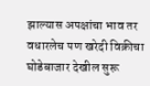झाल्यास अपक्षांचा भाव तर वधारलेच पण खरेदी विक्रीचा घोडेबाजार देखील सुरू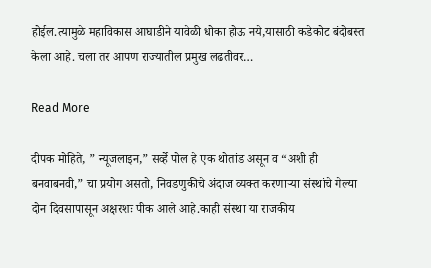होईल.त्यामुळे महाविकास आघाडीने यावेळी धोका होऊ नये,यासाठी कडेकोट बंदोबस्त केला आहे. चला तर आपण राज्यातील प्रमुख लढतीवर…

Read More

दीपक मोहिते, ” न्यूजलाइन,” सर्व्हे पोल हे एक थोतांड असून व “अशी ही बनवाबनवी,” चा प्रयोग असतो, निवडणुकीचे अंदाज व्यक्त करणाऱ्या संस्थांचे गेल्या दोन दिवसापासून अक्षरशः पीक आले आहे.काही संस्था या राजकीय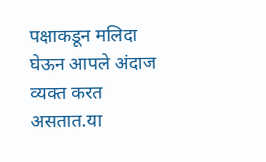पक्षाकडून मलिदा घेऊन आपले अंदाज व्यक्त करत असतात.या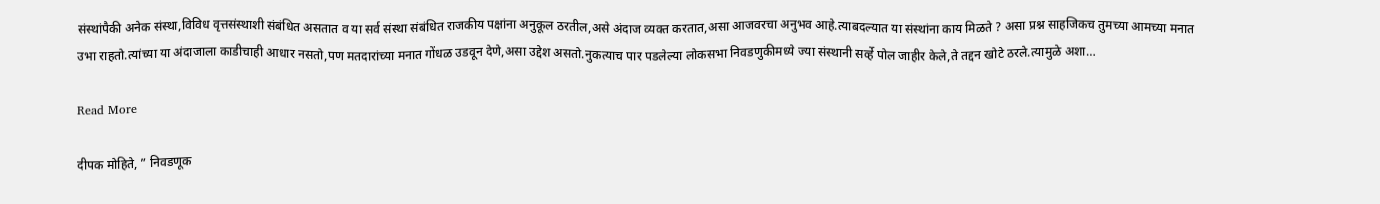संस्थांपैकी अनेक संस्था,विविध वृत्तसंस्थाशी संबंधित असतात व या सर्व संस्था संबंधित राजकीय पक्षांना अनुकूल ठरतील,असे अंदाज व्यक्त करतात,असा आजवरचा अनुभव आहे.त्याबदल्यात या संस्थांना काय मिळते ? असा प्रश्न साहजिकच तुमच्या आमच्या मनात उभा राहतो.त्यांच्या या अंदाजाला काडीचाही आधार नसतो,पण मतदारांच्या मनात गोंधळ उडवून देणे,असा उद्देश असतो.नुकत्याच पार पडलेल्या लोकसभा निवडणुकीमध्ये ज्या संस्थानी सर्व्हे पोल जाहीर केले,ते तद्दन खोटे ठरले.त्यामुळे अशा…

Read More

दीपक मोहिते, ” निवडणूक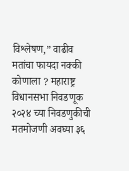विश्लेषण,” वाढीव मतांचा फायदा नक्की कोणाला ? महाराष्ट्र विधानसभा निवडणूक २०२४ च्या निवडणुकीची मतमोजणी अवघ्या ३६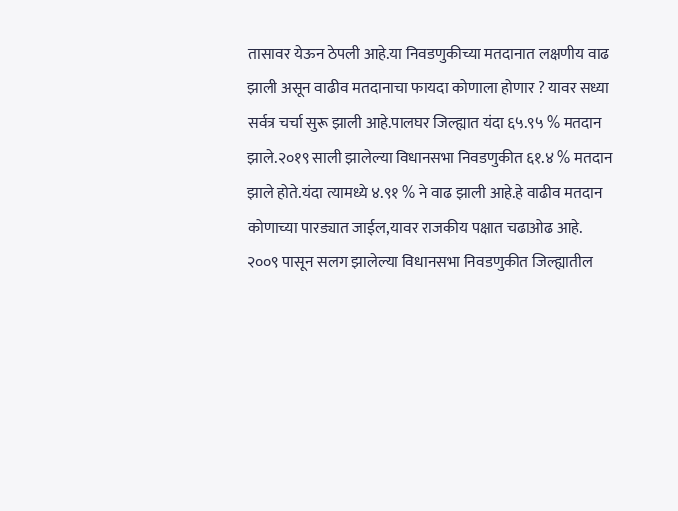तासावर येऊन ठेपली आहे.या निवडणुकीच्या मतदानात लक्षणीय वाढ झाली असून वाढीव मतदानाचा फायदा कोणाला होणार ? यावर सध्या सर्वत्र चर्चा सुरू झाली आहे.पालघर जिल्ह्यात यंदा ६५.९५ % मतदान झाले.२०१९ साली झालेल्या विधानसभा निवडणुकीत ६१.४ % मतदान झाले होते.यंदा त्यामध्ये ४.९१ % ने वाढ झाली आहे.हे वाढीव मतदान कोणाच्या पारड्यात जाईल,यावर राजकीय पक्षात चढाओढ आहे. २००९ पासून सलग झालेल्या विधानसभा निवडणुकीत जिल्ह्यातील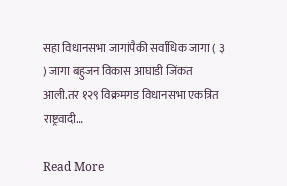सहा विधानसभा जागांपैकी सर्वाधिक जागा ( ३ ) जागा बहुजन विकास आघाडी जिंकत आली.तर १२९ विक्रमगड विधानसभा एकत्रित राष्ट्रवादी…

Read More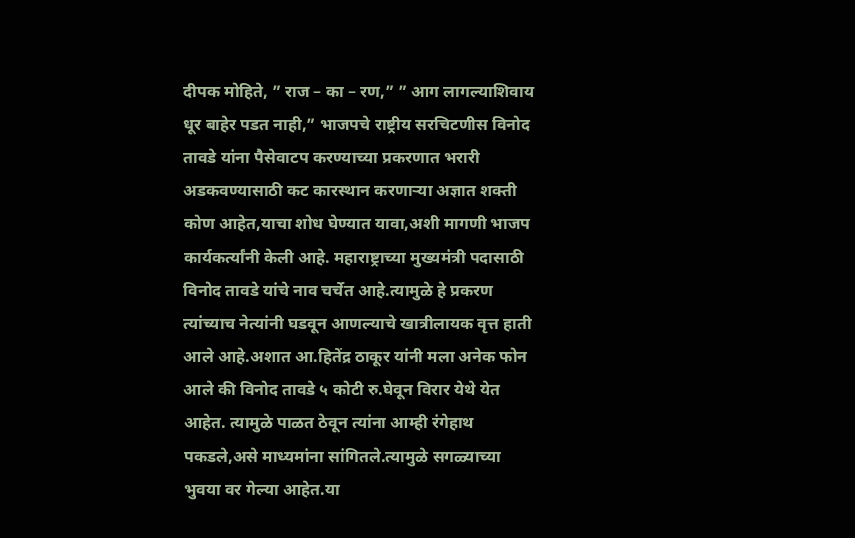दीपक मोहिते, ” राज – का – रण,” ” आग लागल्याशिवाय धूर बाहेर पडत नाही,” भाजपचे राष्ट्रीय सरचिटणीस विनोद तावडे यांना पैसेवाटप करण्याच्या प्रकरणात भरारी अडकवण्यासाठी कट कारस्थान करणाऱ्या अज्ञात शक्ती कोण आहेत,याचा शोध घेण्यात यावा,अशी मागणी भाजप कार्यकर्त्यांनी केली आहे. महाराष्ट्राच्या मुख्यमंत्री पदासाठी विनोद तावडे यांचे नाव चर्चेत आहे.त्यामुळे हे प्रकरण त्यांच्याच नेत्यांनी घडवून आणल्याचे खात्रीलायक वृत्त हाती आले आहे.अशात आ.हितेंद्र ठाकूर यांनी मला अनेक फोन आले की विनोद तावडे ५ कोटी रु.घेवून विरार येथे येत आहेत. त्यामुळे पाळत ठेवून त्यांना आम्ही रंगेहाथ पकडले,असे माध्यमांना सांगितले.त्यामुळे सगळ्याच्या भुवया वर गेल्या आहेत.या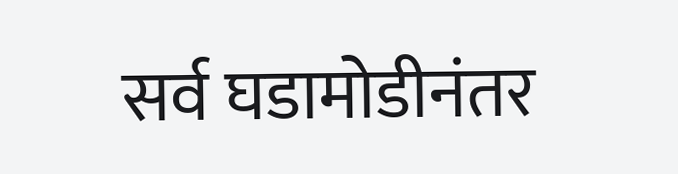सर्व घडामोडीनंतर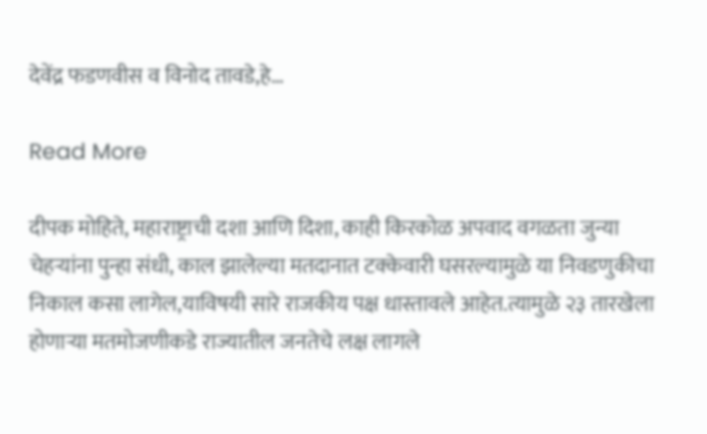देवेंद्र फडणवीस व विनोद तावडे,हे…

Read More

दीपक मोहिते, महाराष्ट्राची दशा आणि दिशा, काही किरकोळ अपवाद वगळता जुन्या चेहऱ्यांना पुन्हा संधी, काल झालेल्या मतदानात टक्केवारी घसरल्यामुळे या निवडणुकीचा निकाल कसा लागेल,याविषयी सारे राजकीय पक्ष धास्तावले आहेत.त्यामुळे २३ तारखेला होणाऱ्या मतमोजणीकडे राज्यातील जनतेचे लक्ष लागले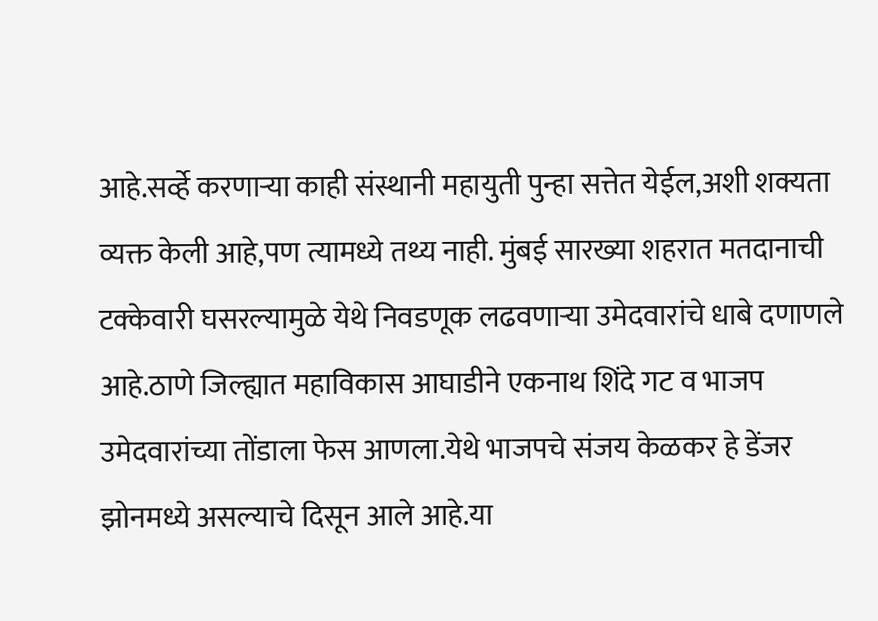आहे.सर्व्हे करणाऱ्या काही संस्थानी महायुती पुन्हा सत्तेत येईल,अशी शक्यता व्यक्त केली आहे,पण त्यामध्ये तथ्य नाही. मुंबई सारख्या शहरात मतदानाची टक्केवारी घसरल्यामुळे येथे निवडणूक लढवणाऱ्या उमेदवारांचे धाबे दणाणले आहे.ठाणे जिल्ह्यात महाविकास आघाडीने एकनाथ शिंदे गट व भाजप उमेदवारांच्या तोंडाला फेस आणला.येथे भाजपचे संजय केळकर हे डेंजर झोनमध्ये असल्याचे दिसून आले आहे.या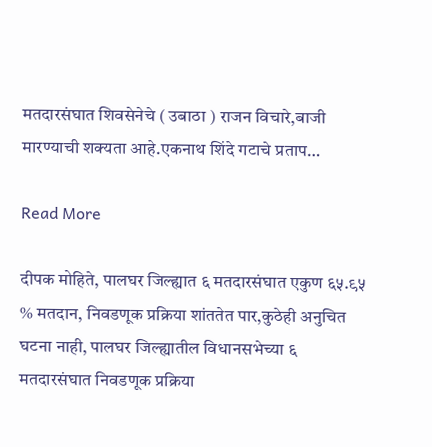मतदारसंघात शिवसेनेचे ( उबाठा ) राजन विचारे,बाजी मारण्याची शक्यता आहे.एकनाथ शिंदे गटाचे प्रताप…

Read More

दीपक मोहिते, पालघर जिल्ह्यात ६ मतदारसंघात एकुण ६५.९५ % मतदान, निवडणूक प्रक्रिया शांततेत पार,कुठेही अनुचित घटना नाही, पालघर जिल्ह्यातील विधानसभेच्या ६ मतदारसंघात निवडणूक प्रक्रिया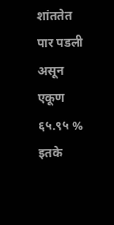शांततेत पार पडली असून एकूण ६५.९५ % इतके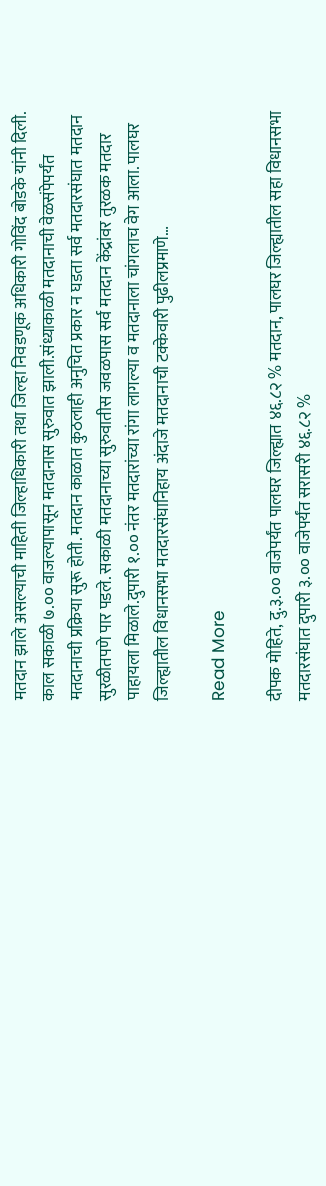मतदान झाले असल्याची माहिती जिल्हाधिकारी तथा जिल्हा निवडणूक अधिकारी गोविंद बोडके यांनी दिली. काल सकाळी ७.०० वाजल्यापासून मतदानास सुरुवात झाली.संध्याकाळी मतदानाची वेळसंपेपर्यंत मतदानाची प्रक्रिया सुरू होती. मतदान काळात कुठलाही अनुचित प्रकार न घडता सर्व मतदारसंघात मतदान सुरळीतपणे पार पडले. सकाळी मतदानाच्या सुरुवातीस जवळपास सर्व मतदान केंद्रांवर तुरळक मतदार पाहायला मिळाले.दुपारी १.०० नंतर मतदारांच्या रांगा लागल्या व मतदानाला चांगलाच वेग आला. पालघर जिल्ह्यातील विधानसभा मतदारसंघानिहाय अंदाजे मतदानाची टक्केवारी पुढीलप्रमाणे…

Read More

दीपक मोहिते, दु.३.०० वाजेपर्यंत पालघर जिल्ह्यात ४६.८२ % मतदान, पालघर जिल्ह्यातील सहा विधानसभा मतदारसंघात दुपारी ३.०० वाजेपर्यंत सरासरी ४६.८२ %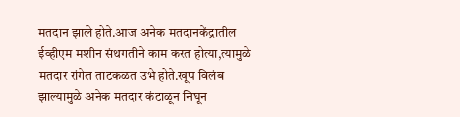मतदान झाले होते.आज अनेक मतदानकेंद्रातील ईव्हीएम मशीन संथगतीने काम करत होत्या,त्यामुळे मतदार रांगेत ताटकळत उभे होते.खूप विलंब झाल्यामुळे अनेक मतदार कंटाळून निघून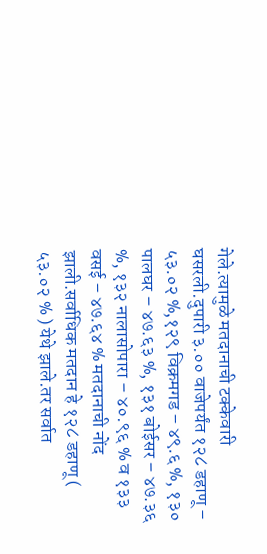गेले.त्यामुळे मतदानाची टक्केवारी घसरली.दुपारी ३.०० वाजेपर्यंत १२८ डहाणू – ५३.०२ %,१२९ विक्रमगड – ४९.६ %, १३० पालघर – ४७.६३ %, १३१ बोईसर – ४७.३६ %, १३२ नालासोपारा – ४०.९६ % व १३३ वसई – ४७.६४ % मतदानाची नोंद झाली.सर्वाधिक मतदान हे १२८ डहाणू ( ५३.०२ % ) येथे झाले.तर सर्वात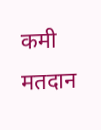कमी मतदान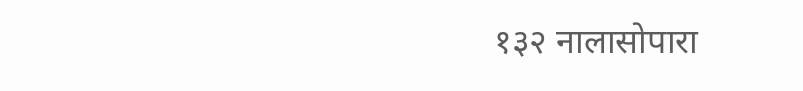१३२ नालासोपारा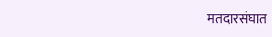मतदारसंघात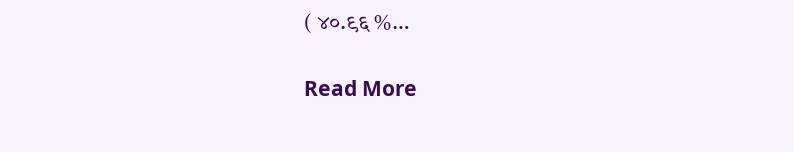( ४०.९६ %…

Read More